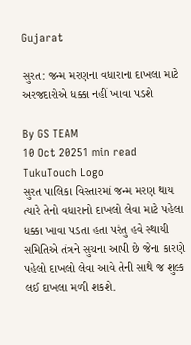Gujarat

સુરત: જન્મ મરણના વધારાના દાખલા માટે અરજદારોએ ધક્કા નહીં ખાવા પડશે

By GS TEAM
10 Oct 20251 min read
TukuTouch Logo
સુરત પાલિકા વિસ્તારમાં જન્મ મરણ થાય ત્યારે તેનો વધારાનો દાખલો લેવા માટે પહેલા ધક્કા ખાવા પડતા હતા પરંતુ હવે સ્થાયી સમિતિએ તંત્રને સુચના આપી છે જેના કારણે પહેલો દાખલો લેવા આવે તેની સાથે જ શુલ્ક લઈ દાખલા મળી શકશે.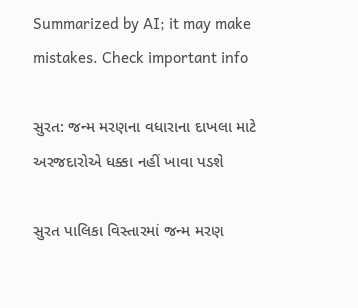Summarized by AI; it may make mistakes. Check important info

સુરત: જન્મ મરણના વધારાના દાખલા માટે અરજદારોએ ધક્કા નહીં ખાવા પડશે

સુરત પાલિકા વિસ્તારમાં જન્મ મરણ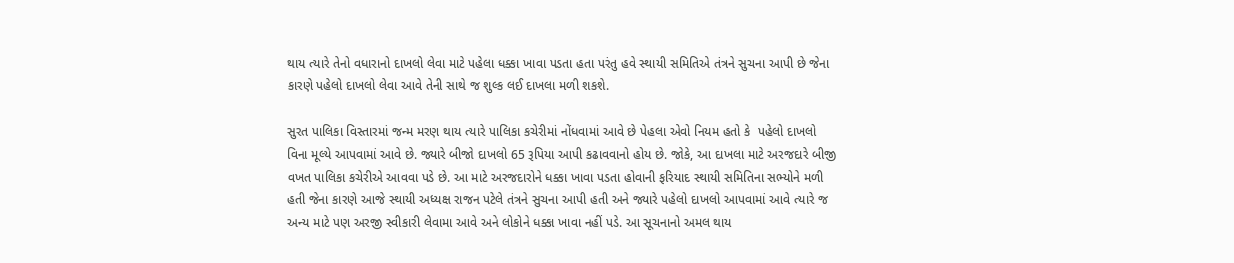થાય ત્યારે તેનો વધારાનો દાખલો લેવા માટે પહેલા ધક્કા ખાવા પડતા હતા પરંતુ હવે સ્થાયી સમિતિએ તંત્રને સુચના આપી છે જેના કારણે પહેલો દાખલો લેવા આવે તેની સાથે જ શુલ્ક લઈ દાખલા મળી શકશે.

સુરત પાલિકા વિસ્તારમાં જન્મ મરણ થાય ત્યારે પાલિકા કચેરીમાં નોંધવામાં આવે છે પેહલા એવો નિયમ હતો કે  પહેલો દાખલો વિના મૂલ્યે આપવામાં આવે છે. જ્યારે બીજો દાખલો 65 રૂપિયા આપી કઢાવવાનો હોય છે. જોકે, આ દાખલા માટે અરજદારે બીજી વખત પાલિકા કચેરીએ આવવા પડે છે. આ માટે અરજદારોને ધક્કા ખાવા પડતા હોવાની ફરિયાદ સ્થાયી સમિતિના સભ્યોને મળી હતી જેના કારણે આજે સ્થાયી અધ્યક્ષ રાજન પટેલે તંત્રને સુચના આપી હતી અને જ્યારે પહેલો દાખલો આપવામાં આવે ત્યારે જ અન્ય માટે પણ અરજી સ્વીકારી લેવામા આવે અને લોકોને ધક્કા ખાવા નહીં પડે. આ સૂચનાનો અમલ થાય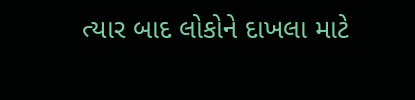ત્યાર બાદ લોકોને દાખલા માટે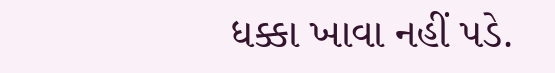ધક્કા ખાવા નહીં પડે.